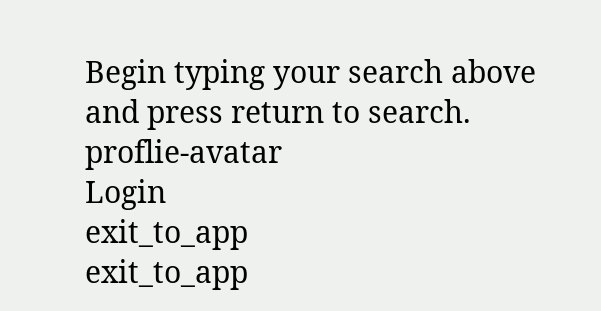Begin typing your search above and press return to search.
proflie-avatar
Login
exit_to_app
exit_to_app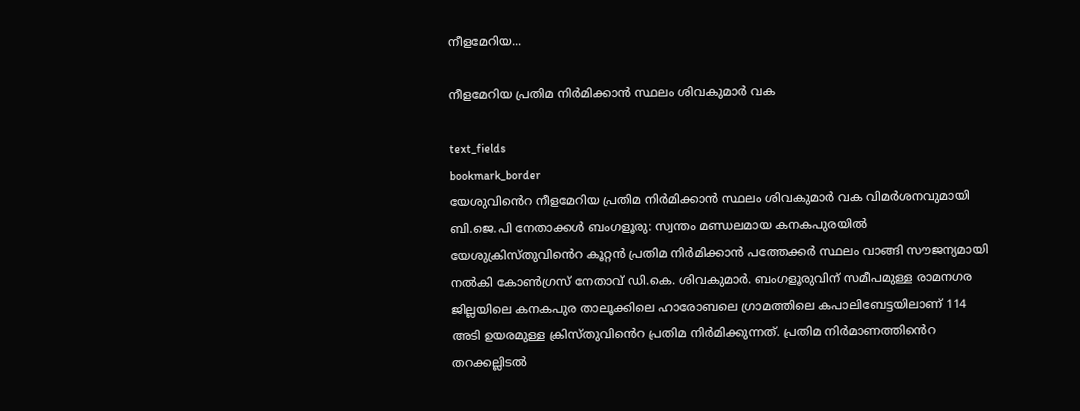നീളമേറിയ...

നീളമേറിയ പ്രതിമ നിർമിക്കാൻ സ്ഥലം ശിവകുമാർ വക

text_fields
bookmark_border
യേശുവിൻെറ നീളമേറിയ പ്രതിമ നിർമിക്കാൻ സ്ഥലം ശിവകുമാർ വക വിമർശനവുമായി ബി.ജെ.പി നേതാക്കൾ ബംഗളൂരു: സ്വന്തം മണ്ഡലമായ കനകപുരയിൽ യേശുക്രിസ്തുവിൻെറ കൂറ്റൻ പ്രതിമ നിർമിക്കാൻ പത്തേക്കർ സ്ഥലം വാങ്ങി സൗജന്യമായി നൽകി കോൺഗ്രസ് നേതാവ് ഡി.കെ. ശിവകുമാർ. ബംഗളൂരുവിന് സമീപമുള്ള രാമനഗര ജില്ലയിലെ കനകപുര താലൂക്കിലെ ഹാരോബലെ ഗ്രാമത്തിലെ കപാലിബേട്ടയിലാണ് 114 അടി ഉയരമുള്ള ക്രിസ്തുവിൻെറ പ്രതിമ നിർമിക്കുന്നത്. പ്രതിമ നിർമാണത്തിൻെറ തറക്കല്ലിടൽ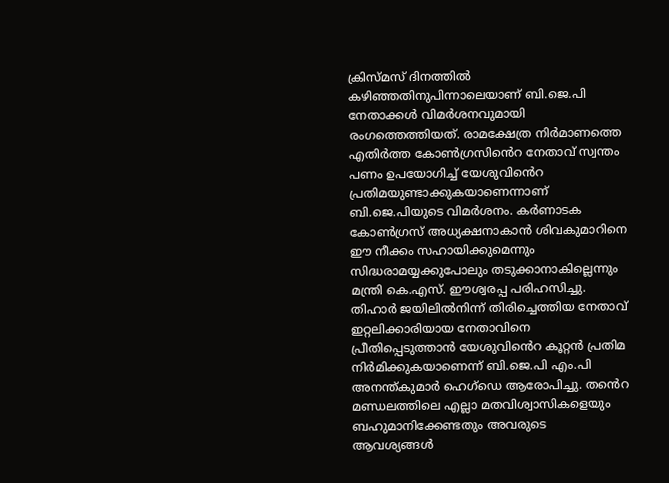ക്രിസ്മസ് ദിനത്തിൽ കഴിഞ്ഞതിനുപിന്നാലെയാണ് ബി.ജെ.പി നേതാക്കൾ വിമർശനവുമായി രംഗത്തെത്തിയത്. രാമക്ഷേത്ര നിർമാണത്തെ എതിർത്ത കോൺഗ്രസിൻെറ നേതാവ് സ്വന്തം പണം ഉപയോഗിച്ച് യേശുവിൻെറ പ്രതിമയുണ്ടാക്കുകയാണെന്നാണ് ബി.ജെ.പിയുടെ വിമർശനം. കർണാടക കോൺഗ്രസ് അധ്യക്ഷനാകാൻ ശിവകുമാറിനെ ഈ നീക്കം സഹായിക്കുമെന്നും സിദ്ധരാമയ്യക്കുപോലും തടുക്കാനാകില്ലെന്നും മന്ത്രി കെ.എസ്. ഈശ്വരപ്പ പരിഹസിച്ചു. തിഹാർ ജയിലിൽനിന്ന് തിരിച്ചെത്തിയ നേതാവ് ഇറ്റലിക്കാരിയായ നേതാവിനെ പ്രീതിപ്പെടുത്താൻ യേശുവിൻെറ കൂറ്റൻ പ്രതിമ നിർമിക്കുകയാണെന്ന് ബി.ജെ.പി എം.പി അനന്ത്കുമാർ ഹെഗ്ഡെ ആരോപിച്ചു. തൻെറ മണ്ഡലത്തിലെ എല്ലാ മതവിശ്വാസികളെയും ബഹുമാനിക്കേണ്ടതും അവരുടെ ആവശ്യങ്ങൾ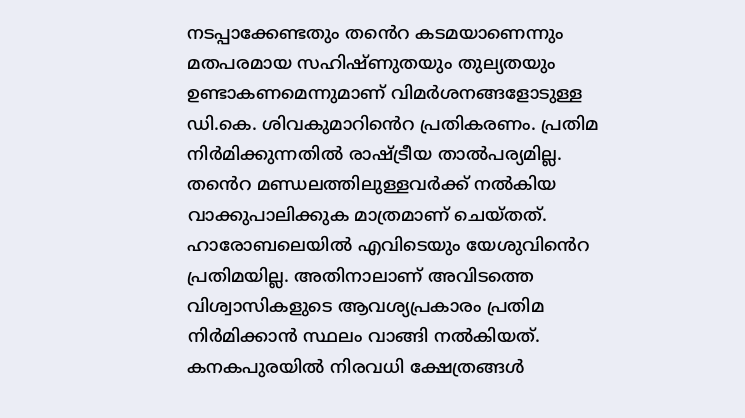നടപ്പാക്കേണ്ടതും തൻെറ കടമയാണെന്നും മതപരമായ സഹിഷ്ണുതയും തുല്യതയും ഉണ്ടാകണമെന്നുമാണ് വിമർശനങ്ങളോടുള്ള ഡി.കെ. ശിവകുമാറിൻെറ പ്രതികരണം. പ്രതിമ നിർമിക്കുന്നതിൽ രാഷ്ട്രീയ താൽപര്യമില്ല. തൻെറ മണ്ഡലത്തിലുള്ളവർക്ക് നൽകിയ വാക്കുപാലിക്കുക മാത്രമാണ് ചെയ്തത്. ഹാരോബലെയിൽ എവിടെയും യേശുവിൻെറ പ്രതിമയില്ല. അതിനാലാണ് അവിടത്തെ വിശ്വാസികളുടെ ആവശ്യപ്രകാരം പ്രതിമ നിർമിക്കാൻ സ്ഥലം വാങ്ങി നൽകിയത്. കനകപുരയിൽ നിരവധി ക്ഷേത്രങ്ങൾ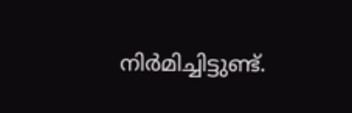നിർമിച്ചിട്ടുണ്ട്.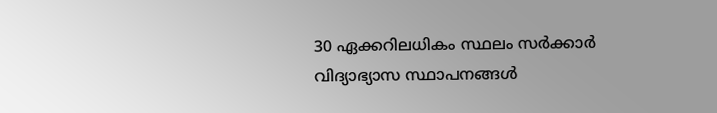30 ഏക്കറിലധികം സ്ഥലം സർക്കാർ വിദ്യാഭ്യാസ സ്ഥാപനങ്ങൾ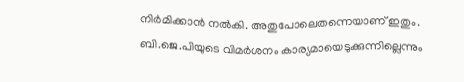നിർമിക്കാൻ നൽകി. അതുപോലെതന്നെയാണ് ഇതും. ബി.ജെ.പിയുടെ വിമർശനം കാര്യമായെടുക്കുന്നില്ലെന്നും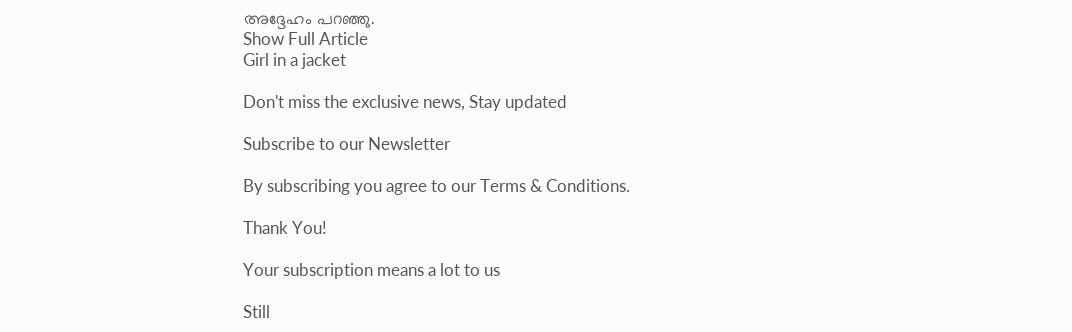അദ്ദേഹം പറഞ്ഞു.
Show Full Article
Girl in a jacket

Don't miss the exclusive news, Stay updated

Subscribe to our Newsletter

By subscribing you agree to our Terms & Conditions.

Thank You!

Your subscription means a lot to us

Still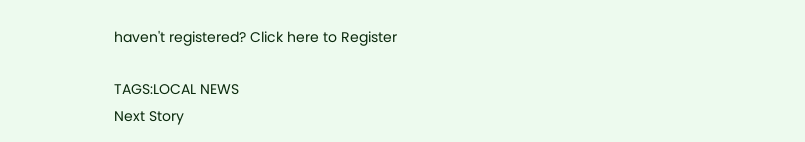haven't registered? Click here to Register

TAGS:LOCAL NEWS
Next Story